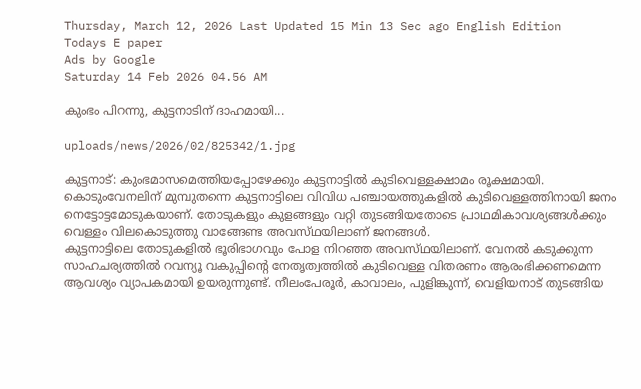Thursday, March 12, 2026 Last Updated 15 Min 13 Sec ago English Edition
Todays E paper
Ads by Google
Saturday 14 Feb 2026 04.56 AM

കുംഭം പിറന്നു, കുട്ടനാടിന്‌ ദാഹമായി...

uploads/news/2026/02/825342/1.jpg

കുട്ടനാട്‌: കുംഭമാസമെത്തിയപ്പോഴേക്കും കുട്ടനാട്ടില്‍ കുടിവെള്ളക്ഷാമം രൂക്ഷമായി. കൊടുംവേനലിന്‌ മുമ്പുതന്നെ കുട്ടനാട്ടിലെ വിവിധ പഞ്ചായത്തുകളില്‍ കുടിവെള്ളത്തിനായി ജനം നെട്ടോട്ടമോടുകയാണ്‌. തോടുകളും കുളങ്ങളും വറ്റി തുടങ്ങിയതോടെ പ്രാഥമികാവശ്യങ്ങള്‍ക്കും വെള്ളം വിലകൊടുത്തു വാങ്ങേണ്ട അവസ്‌ഥയിലാണ്‌ ജനങ്ങള്‍.
കുട്ടനാട്ടിലെ തോടുകളില്‍ ഭൂരിഭാഗവും പോള നിറഞ്ഞ അവസ്‌ഥയിലാണ്‌. വേനല്‍ കടുക്കുന്ന സാഹചര്യത്തില്‍ റവന്യൂ വകുപ്പിന്റെ നേതൃത്വത്തില്‍ കുടിവെള്ള വിതരണം ആരംഭിക്കണമെന്ന ആവശ്യം വ്യാപകമായി ഉയരുന്നുണ്ട്‌. നീലംപേരൂര്‍, കാവാലം, പുളിങ്കുന്ന്‌, വെളിയനാട്‌ തുടങ്ങിയ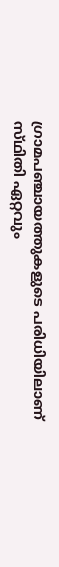ഗ്രാമപഞ്ചായത്തുകളുടെ പരിധിയിലാണ്‌ സ്‌ഥിതി ഏറ്റവും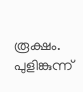രൂക്ഷം.
പുളിങ്കുന്ന്‌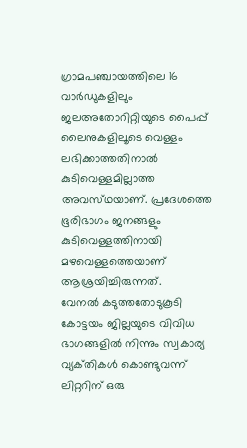ഗ്രാമപഞ്ചായത്തിലെ 16 വാര്‍ഡുകളിലും ജലഅതോറിറ്റിയുടെ പൈപ്പ്‌ ലൈനുകളിലൂടെ വെള്ളം ലഭിക്കാത്തതിനാല്‍ കുടിവെള്ളമില്ലാത്ത അവസ്‌ഥയാണ്‌. പ്രദേശത്തെ ഭൂരിഭാഗം ജനങ്ങളും കുടിവെള്ളത്തിനായി മഴവെള്ളത്തെയാണ്‌ ആശ്രയിച്ചിരുന്നത്‌.
വേനല്‍ കടുത്തതോടുകൂടി കോട്ടയം ജില്ലയുടെ വിവിധ ഭാഗങ്ങളില്‍ നിന്നും സ്വകാര്യ വ്യക്‌തികള്‍ കൊണ്ടുവന്ന്‌ ലിറ്ററിന്‌ ഒരു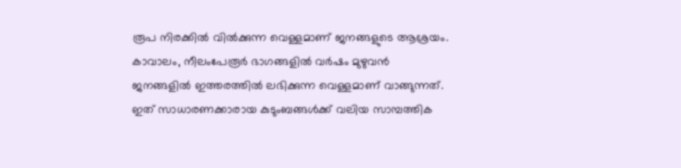രൂപ നിരക്കില്‍ വില്‍ക്കുന്ന വെള്ളമാണ്‌ ജനങ്ങളുടെ ആശ്രയം. കാവാലം, നീലംപേരൂര്‍ ഭാഗങ്ങളില്‍ വര്‍ഷം മുഴുവന്‍ ജനങ്ങളില്‍ ഇത്തരത്തില്‍ ലഭിക്കുന്ന വെള്ളമാണ്‌ വാങ്ങുന്നത്‌. ഇത്‌ സാധാരണക്കാരായ കുടുംബങ്ങള്‍ക്ക്‌ വലിയ സാമ്പത്തിക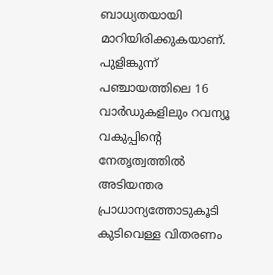ബാധ്യതയായി മാറിയിരിക്കുകയാണ്‌.
പുളിങ്കുന്ന്‌ പഞ്ചായത്തിലെ 16 വാര്‍ഡുകളിലും റവന്യൂ വകുപ്പിന്റെ നേതൃത്വത്തില്‍ അടിയന്തര പ്രാധാന്യത്തോടുകൂടി കുടിവെള്ള വിതരണം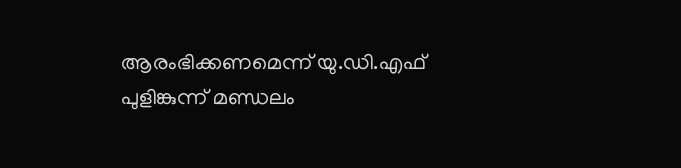ആരംഭിക്കണമെന്ന്‌ യു.ഡി.എഫ്‌ പുളിങ്കുന്ന്‌ മണ്ഡലം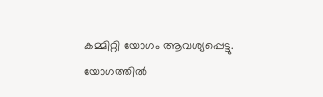കമ്മിറ്റി യോഗം ആവശ്യപ്പെട്ടു.
യോഗത്തില്‍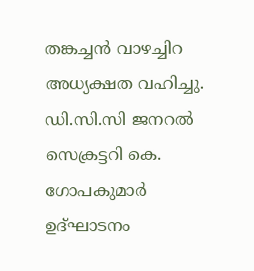തങ്കച്ചന്‍ വാഴച്ചിറ അധ്യക്ഷത വഹിച്ചു. ഡി.സി.സി ജനറല്‍ സെക്രട്ടറി കെ. ഗോപകുമാര്‍ ഉദ്‌ഘാടനം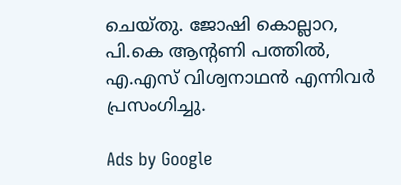ചെയ്‌തു. ജോഷി കൊല്ലാറ, പി.കെ ആന്റണി പത്തില്‍, എ.എസ്‌ വിശ്വനാഥന്‍ എന്നിവര്‍ പ്രസംഗിച്ചു.

Ads by Google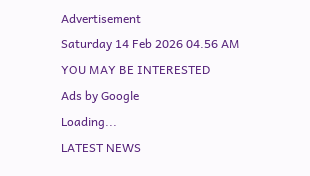Advertisement
Saturday 14 Feb 2026 04.56 AM
YOU MAY BE INTERESTED
Ads by Google
Loading...
LATEST NEWS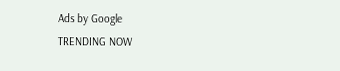Ads by Google
TRENDING NOW